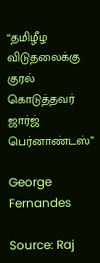“தமிழீழ விடுதலைக்கு குரல் கொடுத்தவர் ஜார்ஜ் பெர்னாண்டஸ்”

George Fernandes

Source: Raj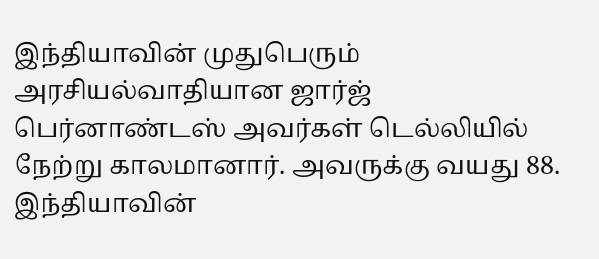இந்தியாவின் முதுபெரும் அரசியல்வாதியான ஜார்ஜ் பெர்னாண்டஸ் அவர்கள் டெல்லியில் நேற்று காலமானார். அவருக்கு வயது 88. இந்தியாவின்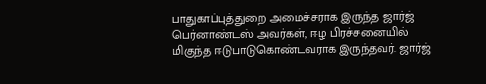பாதுகாப்புத்துறை அமைச்சராக இருந்த ஜார்ஜ் பெர்னாண்டஸ் அவர்கள், ஈழ பிரச்சனையில் மிகுந்த ஈடுபாடுகொண்டவராக இருந்தவர். ஜார்ஜ்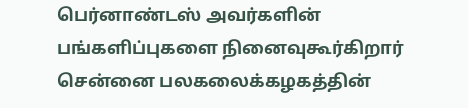பெர்னாண்டஸ் அவர்களின் பங்களிப்புகளை நினைவுகூர்கிறார் சென்னை பலகலைக்கழகத்தின்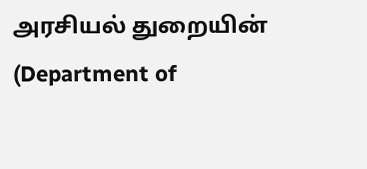அரசியல் துறையின் (Department of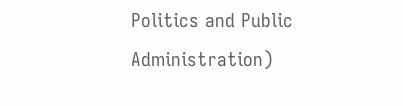Politics and Public Administration)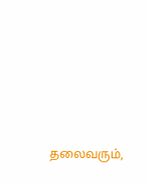தலைவரும்,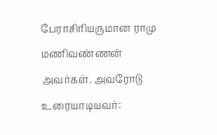பேராசிரியருமான ராமு மணிவண்ணன் அவர்கள். அவரோடு உரையாடியவர்: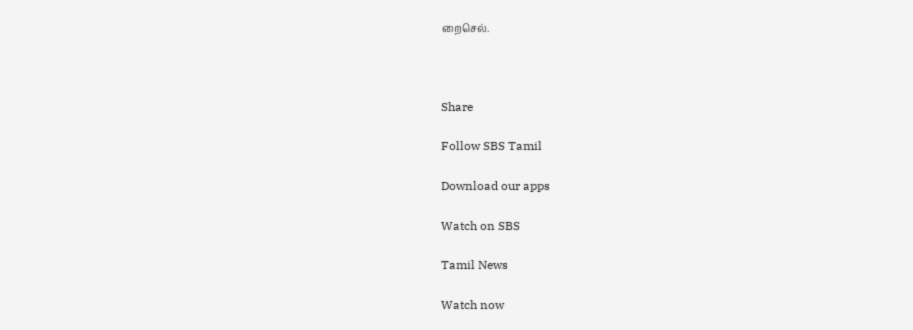றைசெல்.



Share

Follow SBS Tamil

Download our apps

Watch on SBS

Tamil News

Watch now